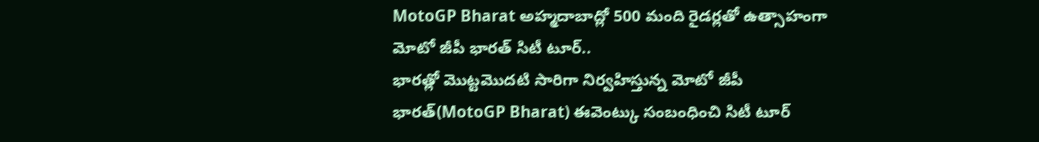MotoGP Bharat అహ్మదాబాద్లో 500 మంది రైడర్లతో ఉత్సాహంగా మోటో జీపీ భారత్ సిటీ టూర్..
భారత్లో మొట్టమొదటి సారిగా నిర్వహిస్తున్న మోటో జీపీ భారత్(MotoGP Bharat) ఈవెంట్కు సంబంధించి సిటీ టూర్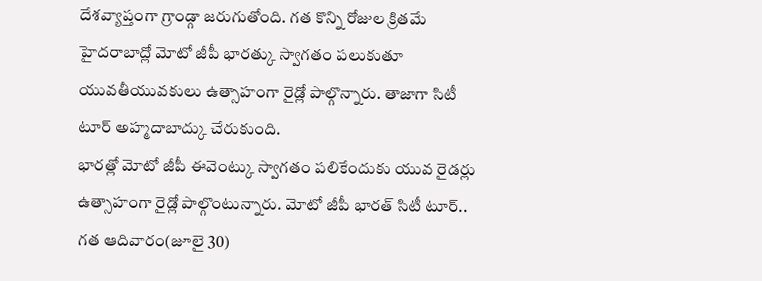దేశవ్యాప్తంగా గ్రాండ్గా జరుగుతోంది. గత కొన్ని రోజుల క్రితమే హైదరాబాద్లో మోటో జీపీ భారత్కు స్వాగతం పలుకుతూ యువతీయువకులు ఉత్సాహంగా రైడ్లో పాల్గొన్నారు. తాజాగా సిటీ టూర్ అహ్మదాబాద్కు చేరుకుంది.
భారత్లో మోటో జీపీ ఈవెంట్కు స్వాగతం పలికేందుకు యువ రైడర్లు ఉత్సాహంగా రైడ్లో పాల్గొంటున్నారు. మోటో జీపీ భారత్ సిటీ టూర్.. గత ఆదివారం(జూలై 30)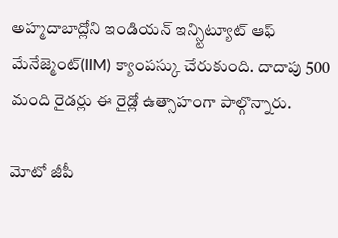అహ్మదాబాద్లోని ఇండియన్ ఇన్స్టిట్యూట్ ఆఫ్ మేనేజ్మెంట్(IIM) క్యాంపస్కు చేరుకుంది. దాదాపు 500 మంది రైడర్లు ఈ రైడ్లో ఉత్సాహంగా పాల్గొన్నారు.

మోటో జీపీ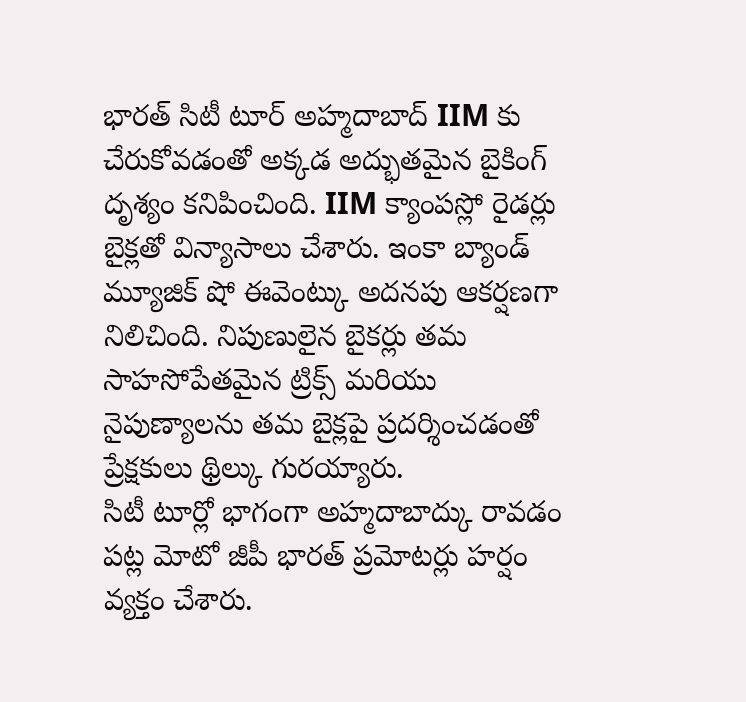భారత్ సిటీ టూర్ అహ్మదాబాద్ IIM కు చేరుకోవడంతో అక్కడ అద్భుతమైన బైకింగ్ దృశ్యం కనిపించింది. IIM క్యాంపస్లో రైడర్లు బైక్లతో విన్యాసాలు చేశారు. ఇంకా బ్యాండ్ మ్యూజిక్ షో ఈవెంట్కు అదనపు ఆకర్షణగా నిలిచింది. నిపుణులైన బైకర్లు తమ సాహసోపేతమైన ట్రిక్స్ మరియు నైపుణ్యాలను తమ బైక్లపై ప్రదర్శించడంతో ప్రేక్షకులు థ్రిల్కు గురయ్యారు.
సిటీ టూర్లో భాగంగా అహ్మదాబాద్కు రావడం పట్ల మోటో జీపీ భారత్ ప్రమోటర్లు హర్షం వ్యక్తం చేశారు.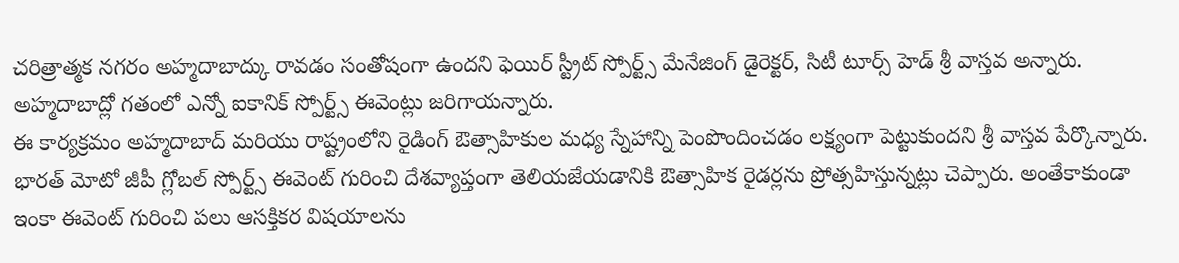చరిత్రాత్మక నగరం అహ్మదాబాద్కు రావడం సంతోషంగా ఉందని ఫెయిర్ స్ట్రీట్ స్పోర్ట్స్ మేనేజింగ్ డైరెక్టర్, సిటీ టూర్స్ హెడ్ శ్రీ వాస్తవ అన్నారు. అహ్మదాబాద్లో గతంలో ఎన్నో ఐకానిక్ స్పోర్ట్స్ ఈవెంట్లు జరిగాయన్నారు.
ఈ కార్యక్రమం అహ్మదాబాద్ మరియు రాష్ట్రంలోని రైడింగ్ ఔత్సాహికుల మధ్య స్నేహాన్ని పెంపొందించడం లక్ష్యంగా పెట్టుకుందని శ్రీ వాస్తవ పేర్కొన్నారు. భారత్ మోటో జీపీ గ్లోబల్ స్పోర్ట్స్ ఈవెంట్ గురించి దేశవ్యాప్తంగా తెలియజేయడానికి ఔత్సాహిక రైడర్లను ప్రోత్సహిస్తున్నట్లు చెప్పారు. అంతేకాకుండా ఇంకా ఈవెంట్ గురించి పలు ఆసక్తికర విషయాలను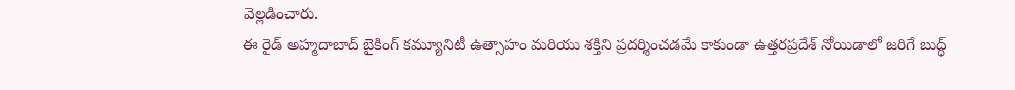వెల్లడించారు.
ఈ రైడ్ అహ్మదాబాద్ బైకింగ్ కమ్యూనిటీ ఉత్సాహం మరియు శక్తిని ప్రదర్శించడమే కాకుండా ఉత్తరప్రదేశ్ నోయిడాలో జరిగే బుద్ధ్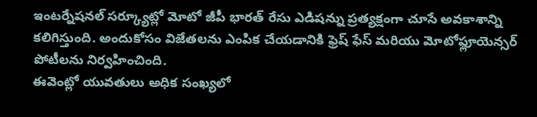ఇంటర్నేషనల్ సర్క్యూట్లో మోటో జీపీ భారత్ రేసు ఎడిషన్ను ప్రత్యక్షంగా చూసే అవకాశాన్ని కలిగిస్తుంది. అందుకోసం విజేతలను ఎంపిక చేయడానికి ఫ్రెష్ ఫేస్ మరియు మోటోఫ్లూయెన్సర్ పోటీలను నిర్వహించింది.
ఈవెంట్లో యువతులు అధిక సంఖ్యలో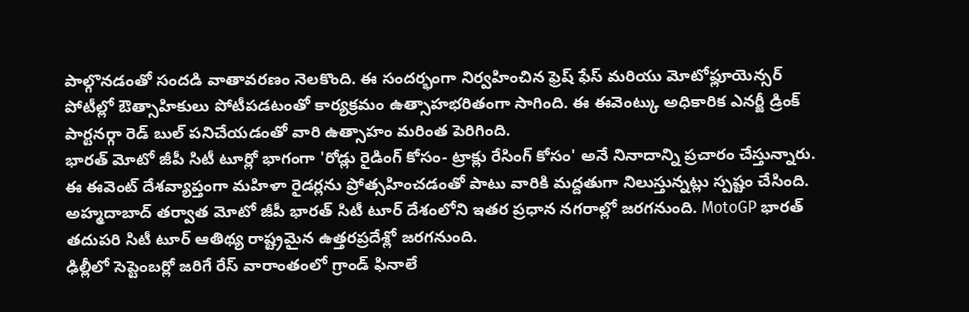పాల్గొనడంతో సందడి వాతావరణం నెలకొంది. ఈ సందర్భంగా నిర్వహించిన ఫ్రెష్ ఫేస్ మరియు మోటోఫ్లూయెన్సర్ పోటీల్లో ఔత్సాహికులు పోటీపడటంతో కార్యక్రమం ఉత్సాహభరితంగా సాగింది. ఈ ఈవెంట్కు అధికారిక ఎనర్జీ డ్రింక్ పార్టనర్గా రెడ్ బుల్ పనిచేయడంతో వారి ఉత్సాహం మరింత పెరిగింది.
భారత్ మోటో జీపీ సిటీ టూర్లో భాగంగా 'రోడ్లు రైడింగ్ కోసం- ట్రాక్లు రేసింగ్ కోసం' అనే నినాదాన్ని ప్రచారం చేస్తున్నారు. ఈ ఈవెంట్ దేశవ్యాప్తంగా మహిళా రైడర్లను ప్రోత్సహించడంతో పాటు వారికి మద్దతుగా నిలుస్తున్నట్లు స్పష్టం చేసింది. అహ్మదాబాద్ తర్వాత మోటో జీపీ భారత్ సిటీ టూర్ దేశంలోని ఇతర ప్రధాన నగరాల్లో జరగనుంది. MotoGP భారత్ తదుపరి సిటీ టూర్ ఆతిథ్య రాష్ట్రమైన ఉత్తరప్రదేశ్లో జరగనుంది.
ఢిల్లీలో సెప్టెంబర్లో జరిగే రేస్ వారాంతంలో గ్రాండ్ ఫినాలే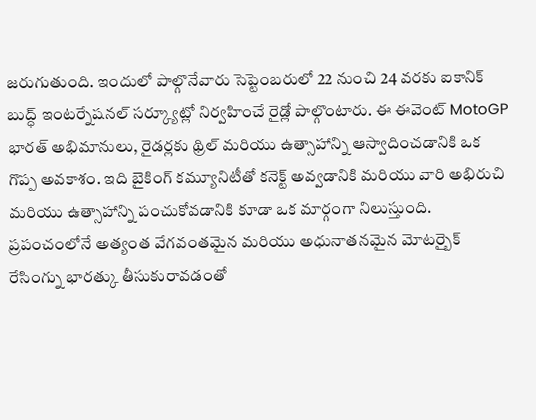జరుగుతుంది. ఇందులో పాల్గొనేవారు సెప్టెంబరులో 22 నుంచి 24 వరకు ఐకానిక్ బుద్ధ్ ఇంటర్నేషనల్ సర్క్యూట్లో నిర్వహించే రైడ్లో పాల్గొంటారు. ఈ ఈవెంట్ MotoGP భారత్ అభిమానులు, రైడర్లకు థ్రిల్ మరియు ఉత్సాహాన్ని ఆస్వాదించడానికి ఒక గొప్ప అవకాశం. ఇది బైకింగ్ కమ్యూనిటీతో కనెక్ట్ అవ్వడానికి మరియు వారి అభిరుచి మరియు ఉత్సాహాన్ని పంచుకోవడానికి కూడా ఒక మార్గంగా నిలుస్తుంది.
ప్రపంచంలోనే అత్యంత వేగవంతమైన మరియు అధునాతనమైన మోటర్బైక్ రేసింగ్ను భారత్కు తీసుకురావడంతో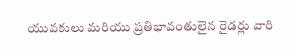యువకులు మరియు ప్రతిభావంతులైన రైడర్లు వారి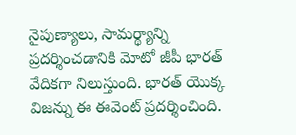నైపుణ్యాలు, సామర్థ్యాన్ని ప్రదర్శించడానికి మోటో జీపీ భారత్ వేదికగా నిలుస్తుంది. భారత్ యొక్క విజన్ను ఈ ఈవెంట్ ప్రదర్శించింది.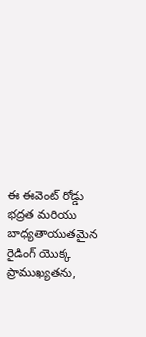ఈ ఈవెంట్ రోడ్డు భద్రత మరియు బాధ్యతాయుతమైన రైడింగ్ యొక్క ప్రాముఖ్యతను,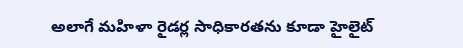అలాగే మహిళా రైడర్ల సాధికారతను కూడా హైలైట్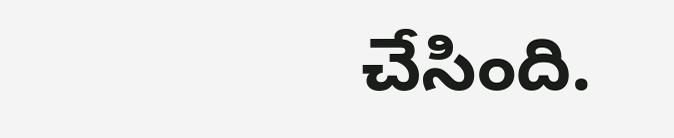చేసింది.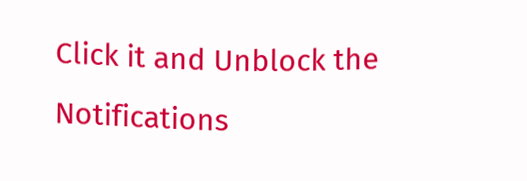Click it and Unblock the Notifications